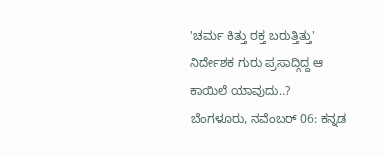'ಚರ್ಮ ಕಿತ್ತು ರಕ್ತ ಬರುತ್ತಿತ್ತು' ನಿರ್ದೇಶಕ ಗುರು ಪ್ರಸಾದ್ಗಿದ್ದ ಆ ಕಾಯಿಲೆ ಯಾವುದು..?
ಬೆಂಗಳೂರು, ನವೆಂಬರ್ 06: ಕನ್ನಡ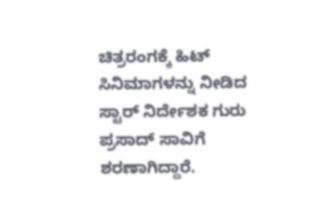ಚಿತ್ರರಂಗಕ್ಕೆ ಹಿಟ್ ಸಿನಿಮಾಗಳನ್ನು ನೀಡಿದ ಸ್ಟಾರ್ ನಿರ್ದೇಶಕ ಗುರು ಪ್ರಸಾದ್ ಸಾವಿಗೆ ಶರಣಾಗಿದ್ದಾರೆ.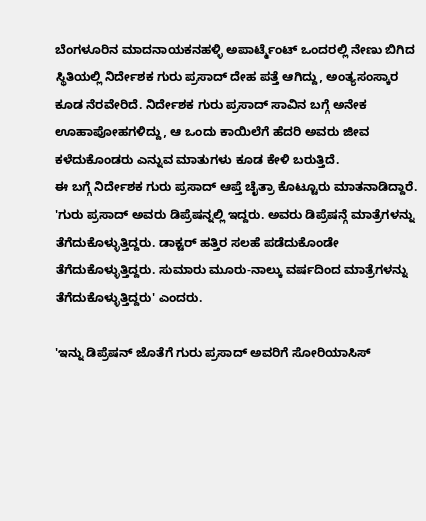ಬೆಂಗಳೂರಿನ ಮಾದನಾಯಕನಹಳ್ಳಿ ಅಪಾರ್ಟ್ಮೆಂಟ್ ಒಂದರಲ್ಲಿ ನೇಣು ಬಿಗಿದ ಸ್ಥಿತಿಯಲ್ಲಿ ನಿರ್ದೇಶಕ ಗುರು ಪ್ರಸಾದ್ ದೇಹ ಪತ್ತೆ ಆಗಿದ್ದು, ಅಂತ್ಯಸಂಸ್ಕಾರ ಕೂಡ ನೆರವೇರಿದೆ. ನಿರ್ದೇಶಕ ಗುರು ಪ್ರಸಾದ್ ಸಾವಿನ ಬಗ್ಗೆ ಅನೇಕ ಊಹಾಪೋಹಗಳಿದ್ದು, ಆ ಒಂದು ಕಾಯಿಲೆಗೆ ಹೆದರಿ ಅವರು ಜೀವ ಕಳೆದುಕೊಂಡರು ಎನ್ನುವ ಮಾತುಗಳು ಕೂಡ ಕೇಳಿ ಬರುತ್ತಿದೆ.
ಈ ಬಗ್ಗೆ ನಿರ್ದೇಶಕ ಗುರು ಪ್ರಸಾದ್ ಆಪ್ತೆ ಚೈತ್ರಾ ಕೊಟ್ಟೂರು ಮಾತನಾಡಿದ್ದಾರೆ. 'ಗುರು ಪ್ರಸಾದ್ ಅವರು ಡಿಪ್ರೆಷನ್ನಲ್ಲಿ ಇದ್ದರು. ಅವರು ಡಿಪ್ರೆಷನ್ಗೆ ಮಾತ್ರೆಗಳನ್ನು ತೆಗೆದುಕೊಳ್ಳುತ್ತಿದ್ದರು. ಡಾಕ್ಟರ್ ಹತ್ತಿರ ಸಲಹೆ ಪಡೆದುಕೊಂಡೇ ತೆಗೆದುಕೊಳ್ಳುತ್ತಿದ್ದರು. ಸುಮಾರು ಮೂರು-ನಾಲ್ಕು ವರ್ಷದಿಂದ ಮಾತ್ರೆಗಳನ್ನು ತೆಗೆದುಕೊಳ್ಳುತ್ತಿದ್ದರು' ಎಂದರು.

'ಇನ್ನು ಡಿಪ್ರೆಷನ್ ಜೊತೆಗೆ ಗುರು ಪ್ರಸಾದ್ ಅವರಿಗೆ ಸೋರಿಯಾಸಿಸ್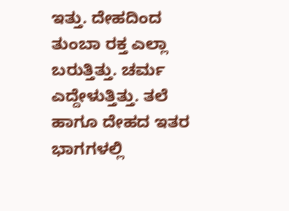ಇತ್ತು. ದೇಹದಿಂದ ತುಂಬಾ ರಕ್ತ ಎಲ್ಲಾ ಬರುತ್ತಿತ್ತು. ಚರ್ಮ ಎದ್ದೇಳುತ್ತಿತ್ತು. ತಲೆ ಹಾಗೂ ದೇಹದ ಇತರ ಭಾಗಗಳಲ್ಲಿ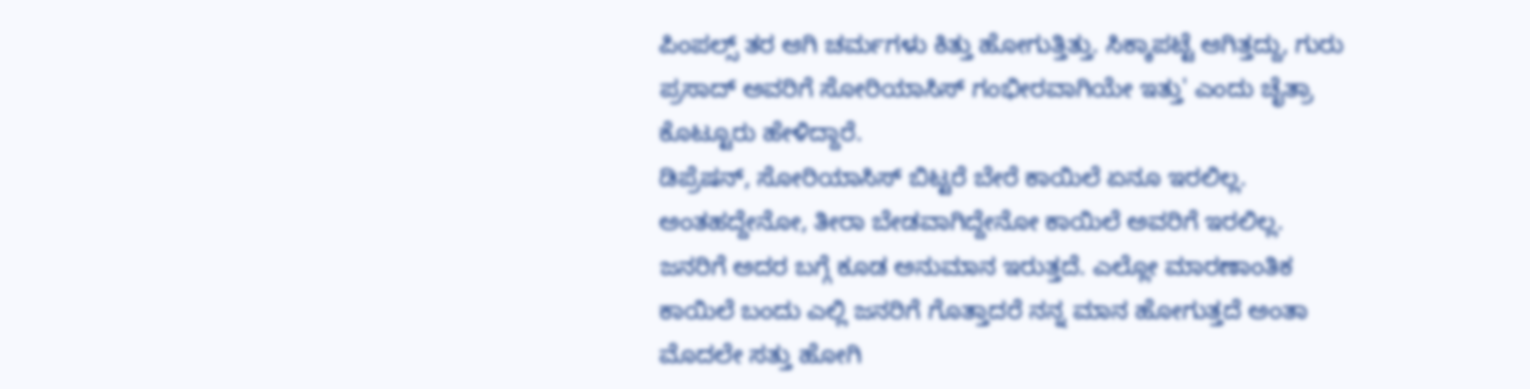ಪಿಂಪಲ್ಸ್ ತರ ಆಗಿ ಚರ್ಮಗಳು ಕಿತ್ತು ಹೋಗುತ್ತಿತ್ತು. ಸಿಕ್ಕಾಪಟ್ಟೆ ಆಗಿತ್ತದ್ದು, ಗುರು ಪ್ರಸಾದ್ ಅವರಿಗೆ ಸೋರಿಯಾಸಿಸ್ ಗಂಭೀರವಾಗಿಯೇ ಇತ್ತು' ಎಂದು ಚೈತ್ರಾ ಕೊಟ್ಟೂರು ಹೇಳಿದ್ದಾರೆ.
ಡಿಪ್ರೆಷನ್, ಸೋರಿಯಾಸಿಸ್ ಬಿಟ್ಟರೆ ಬೇರೆ ಕಾಯಿಲೆ ಏನೂ ಇರಲಿಲ್ಲ. ಅಂತಹದ್ದೇನೋ, ತೀರಾ ಬೇಡವಾಗಿದ್ದೇನೋ ಕಾಯಿಲೆ ಅವರಿಗೆ ಇರಲಿಲ್ಲ. ಜನರಿಗೆ ಅದರ ಬಗ್ಗೆ ಕೂಡ ಅನುಮಾನ ಇರುತ್ತದೆ. ಎಲ್ಲೋ ಮಾರಣಾಂತಿಕ ಕಾಯಿಲೆ ಬಂದು ಎಲ್ಲಿ ಜನರಿಗೆ ಗೊತ್ತಾದರೆ ನನ್ನ ಮಾನ ಹೋಗುತ್ತದೆ ಅಂತಾ ಮೊದಲೇ ಸತ್ತು ಹೋಗಿ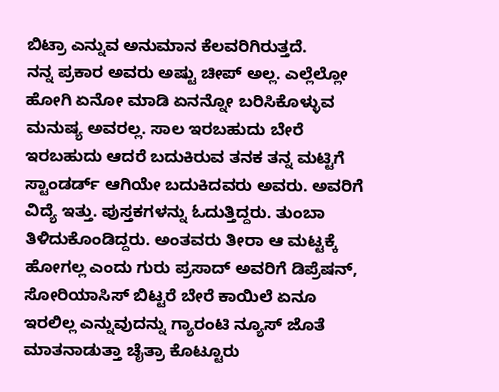ಬಿಟ್ರಾ ಎನ್ನುವ ಅನುಮಾನ ಕೆಲವರಿಗಿರುತ್ತದೆ.
ನನ್ನ ಪ್ರಕಾರ ಅವರು ಅಷ್ಟು ಚೀಪ್ ಅಲ್ಲ. ಎಲ್ಲೆಲ್ಲೋ ಹೋಗಿ ಏನೋ ಮಾಡಿ ಏನನ್ನೋ ಬರಿಸಿಕೊಳ್ಳುವ ಮನುಷ್ಯ ಅವರಲ್ಲ. ಸಾಲ ಇರಬಹುದು ಬೇರೆ ಇರಬಹುದು ಆದರೆ ಬದುಕಿರುವ ತನಕ ತನ್ನ ಮಟ್ಟಿಗೆ ಸ್ಟಾಂಡರ್ಡ್ ಆಗಿಯೇ ಬದುಕಿದವರು ಅವರು. ಅವರಿಗೆ ವಿದ್ಯೆ ಇತ್ತು. ಪುಸ್ತಕಗಳನ್ನು ಓದುತ್ತಿದ್ದರು. ತುಂಬಾ ತಿಳಿದುಕೊಂಡಿದ್ದರು. ಅಂತವರು ತೀರಾ ಆ ಮಟ್ಟಕ್ಕೆ ಹೋಗಲ್ಲ ಎಂದು ಗುರು ಪ್ರಸಾದ್ ಅವರಿಗೆ ಡಿಪ್ರೆಷನ್, ಸೋರಿಯಾಸಿಸ್ ಬಿಟ್ಟರೆ ಬೇರೆ ಕಾಯಿಲೆ ಏನೂ ಇರಲಿಲ್ಲ ಎನ್ನುವುದನ್ನು ಗ್ಯಾರಂಟಿ ನ್ಯೂಸ್ ಜೊತೆ ಮಾತನಾಡುತ್ತಾ ಚೈತ್ರಾ ಕೊಟ್ಟೂರು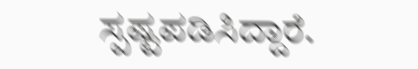ಸ್ಪಷ್ಟಪಡಿಸಿದ್ದಾರೆ.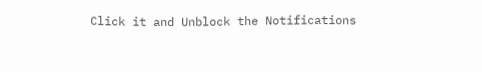Click it and Unblock the Notifications